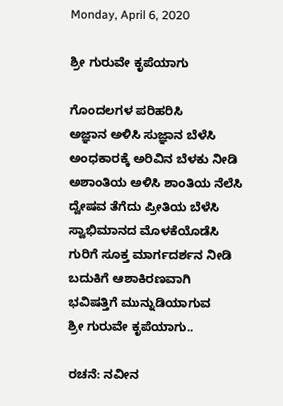Monday, April 6, 2020

ಶ್ರೀ ಗುರುವೇ ಕೃಪೆಯಾಗು

ಗೊಂದಲಗಳ ಪರಿಹರಿಸಿ
ಅಜ್ಞಾ‌ನ ಅಳಿಸಿ ಸುಜ್ಞಾನ ಬೆಳೆಸಿ
ಅಂಧಕಾರಕ್ಕೆ ಅರಿವಿನ ಬೆಳಕು ನೀಡಿ
ಅಶಾಂತಿಯ ಅಳಿಸಿ ಶಾಂತಿಯ ನೆಲೆಸಿ
ದ್ವೇಷವ ತೆಗೆದು ಪ್ರೀತಿಯ ಬೆಳೆಸಿ
ಸ್ವಾಭಿಮಾನದ ಮೊಳಕೆಯೊಡೆಸಿ
ಗುರಿಗೆ ಸೂಕ್ತ ಮಾರ್ಗದರ್ಶನ ನೀಡಿ
ಬದುಕಿಗೆ ಆಶಾಕಿರಣವಾಗಿ
ಭವಿಷತ್ತಿಗೆ ಮುನ್ನುಡಿಯಾಗುವ
ಶ್ರೀ ಗುರುವೇ ಕೃಪೆಯಾಗು..

ರಚನೆ: ನವೀನ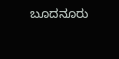ಬೂದನೂರು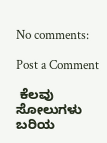No comments:

Post a Comment

 ಕೆಲವು ಸೋಲುಗಳು ಬರಿಯ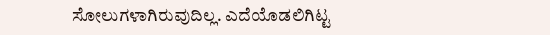ಸೋಲುಗಳಾಗಿರುವುದಿಲ್ಲ. ಎದೆಯೊಡಲಿಗಿಟ್ಟ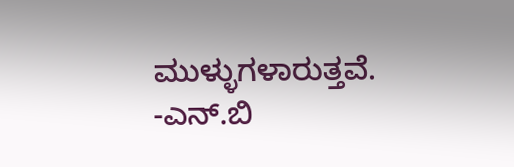ಮುಳ್ಳುಗಳಾರುತ್ತವೆ. -ಎನ್.ಬಿ